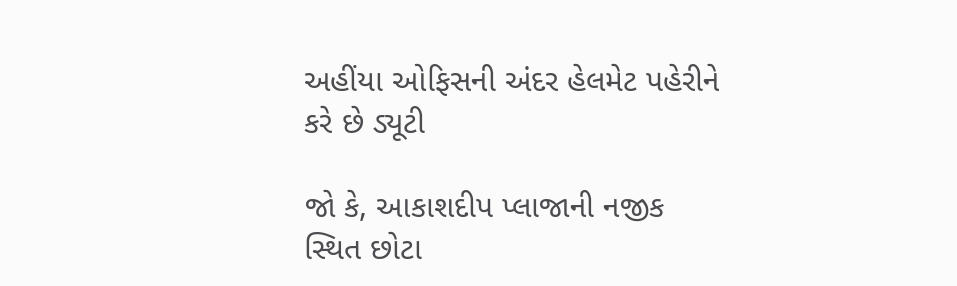અહીંયા ઓફિસની અંદર હેલમેટ પહેરીને કરે છે ડ્યૂટી

જો કે, આકાશદીપ પ્લાજાની નજીક સ્થિત છોટા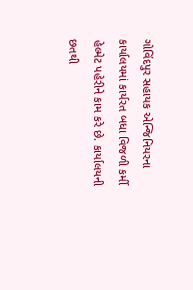ગોવિંદપુર સહાયક એન્જિનિયરના કાર્યાલયમાં કાર્યરત બધા વિજળી કર્મી હેલ્મેટ પહેરીને કામ કરે છે. કાર્યાલયની છતથી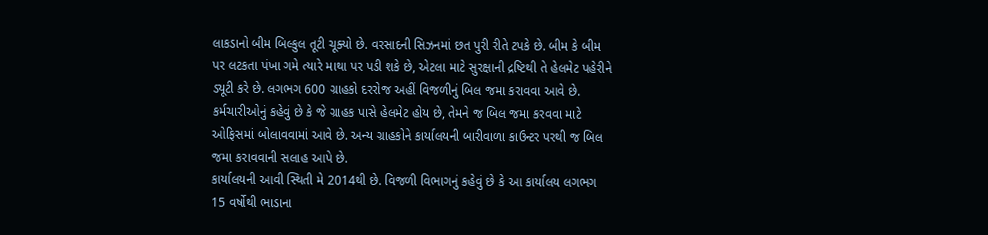લાકડાનો બીમ બિલ્કુલ તૂટી ચૂક્યો છે. વરસાદની સિઝનમાં છત પુરી રીતે ટપકે છે. બીમ કે બીમ પર લટકતા પંખા ગમે ત્યારે માથા પર પડી શકે છે, એટલા માટે સુરક્ષાની દ્રષ્ટિથી તે હેલમેટ પહેરીને ડ્યૂટી કરે છે. લગભગ 600 ગ્રાહકો દરરોજ અહીં વિજળીનું બિલ જમા કરાવવા આવે છે. કર્મચારીઓનું કહેવું છે કે જે ગ્રાહક પાસે હેલમેટ હોય છે, તેમને જ બિલ જમા કરવવા માટે ઓફિસમાં બોલાવવામાં આવે છે. અન્ય ગ્રાહકોને કાર્યાલયની બારીવાળા કાઉન્ટર પરથી જ બિલ જમા કરાવવાની સલાહ આપે છે.
કાર્યાલયની આવી સ્થિતી મે 2014થી છે. વિજળી વિભાગનું કહેવું છે કે આ કાર્યાલય લગભગ 15 વર્ષોથી ભાડાના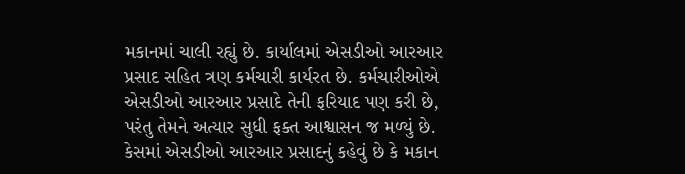મકાનમાં ચાલી રહ્યું છે. કાર્યાલમાં એસડીઓ આરઆર પ્રસાદ સહિત ત્રણ કર્મચારી કાર્યરત છે. કર્મચારીઓએ એસડીઓ આરઆર પ્રસાદે તેની ફરિયાદ પણ કરી છે, પરંતુ તેમને અત્યાર સુધી ફક્ત આશ્વાસન જ મળ્યું છે. કેસમાં એસડીઓ આરઆર પ્રસાદનું કહેવું છે કે મકાન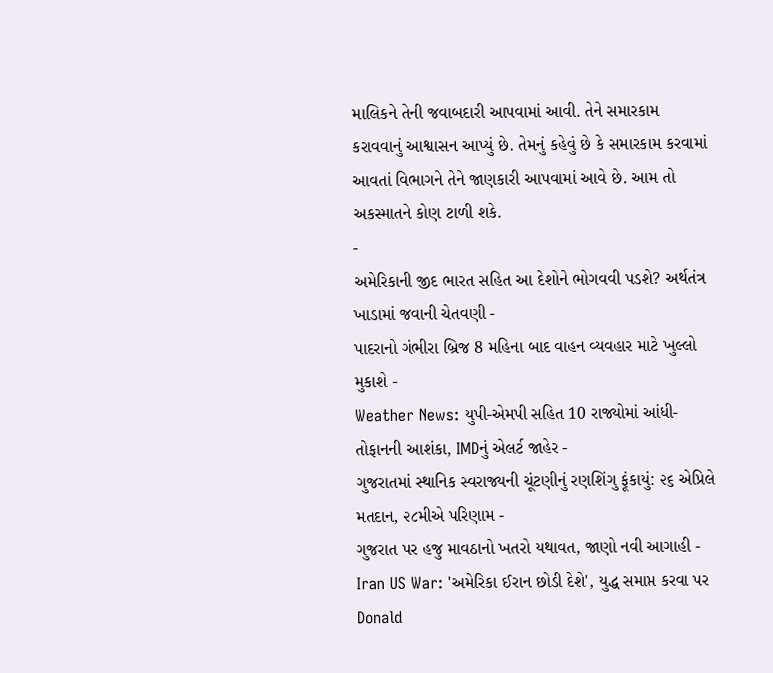માલિકને તેની જવાબદારી આપવામાં આવી. તેને સમારકામ કરાવવાનું આશ્વાસન આપ્યું છે. તેમનું કહેવું છે કે સમારકામ કરવામાં આવતાં વિભાગને તેને જાણકારી આપવામાં આવે છે. આમ તો અકસ્માતને કોણ ટાળી શકે.
-
અમેરિકાની જીદ ભારત સહિત આ દેશોને ભોગવવી પડશે? અર્થતંત્ર ખાડામાં જવાની ચેતવણી -
પાદરાનો ગંભીરા બ્રિજ 8 મહિના બાદ વાહન વ્યવહાર માટે ખુલ્લો મુકાશે -
Weather News: યુપી-એમપી સહિત 10 રાજ્યોમાં આંધી-તોફાનની આશંકા, IMDનું એલર્ટ જાહેર -
ગુજરાતમાં સ્થાનિક સ્વરાજ્યની ચૂંટણીનું રણશિંગુ ફૂંકાયું: ૨૬ એપ્રિલે મતદાન, ૨૮મીએ પરિણામ -
ગુજરાત પર હજુ માવઠાનો ખતરો યથાવત, જાણો નવી આગાહી -
Iran US War: 'અમેરિકા ઈરાન છોડી દેશે', યુદ્ધ સમાપ્ત કરવા પર Donald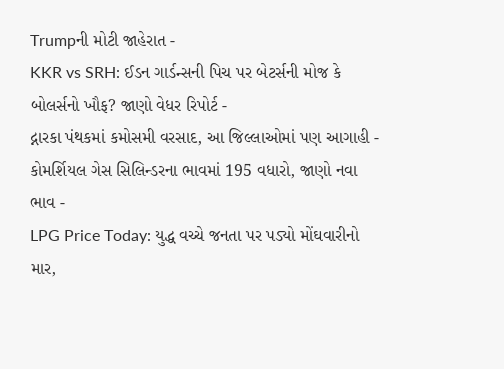Trumpની મોટી જાહેરાત -
KKR vs SRH: ઈડન ગાર્ડન્સની પિચ પર બેટર્સની મોજ કે બોલર્સનો ખૌફ? જાણો વેધર રિપોર્ટ -
દ્નારકા પંથકમાં કમોસમી વરસાદ, આ જિલ્લાઓમાં પણ આગાહી -
કોમર્શિયલ ગેસ સિલિન્ડરના ભાવમાં 195 વધારો, જાણો નવા ભાવ -
LPG Price Today: યુદ્ધ વચ્ચે જનતા પર પડ્યો મોંઘવારીનો માર,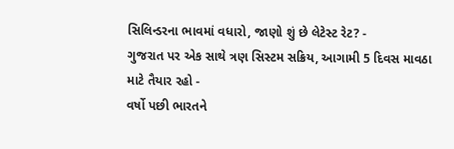સિલિન્ડરના ભાવમાં વધારો, જાણો શું છે લેટેસ્ટ રેટ? -
ગુજરાત પર એક સાથે ત્રણ સિસ્ટમ સક્રિય, આગામી 5 દિવસ માવઠા માટે તૈયાર રહો -
વર્ષો પછી ભારતને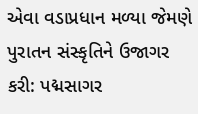એવા વડાપ્રધાન મળ્યા જેમણે પુરાતન સંસ્કૃતિને ઉજાગર કરી: પદ્મસાગર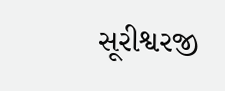સૂરીશ્વરજી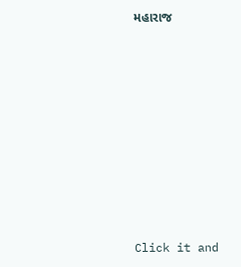મહારાજ











Click it and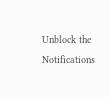Unblock the Notifications